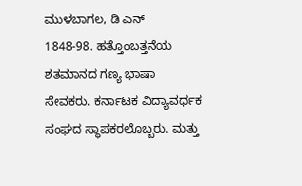ಮುಳಬಾಗಲ, ಡಿ ಎನ್
1848-98. ಹತ್ತೊಂಬತ್ತನೆಯ ಶತಮಾನದ ಗಣ್ಯ ಭಾಷಾ ಸೇವಕರು. ಕರ್ನಾಟಕ ವಿದ್ಯಾವರ್ಧಕ ಸಂಘದ ಸ್ಥಾಪಕರಲೊಬ್ಬರು. ಮತ್ತು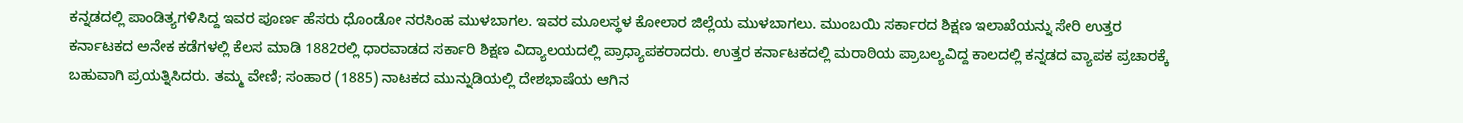ಕನ್ನಡದಲ್ಲಿ ಪಾಂಡಿತ್ಯಗಳಿಸಿದ್ದ ಇವರ ಪೂರ್ಣ ಹೆಸರು ಧೊಂಡೋ ನರಸಿಂಹ ಮುಳಬಾಗಲ. ಇವರ ಮೂಲಸ್ಥಳ ಕೋಲಾರ ಜಿಲ್ಲೆಯ ಮುಳಬಾಗಲು. ಮುಂಬಯಿ ಸರ್ಕಾರದ ಶಿಕ್ಷಣ ಇಲಾಖೆಯನ್ನು ಸೇರಿ ಉತ್ತರ ಕರ್ನಾಟಕದ ಅನೇಕ ಕಡೆಗಳಲ್ಲಿ ಕೆಲಸ ಮಾಡಿ 1882ರಲ್ಲಿ ಧಾರವಾಡದ ಸರ್ಕಾರಿ ಶಿಕ್ಷಣ ವಿದ್ಯಾಲಯದಲ್ಲಿ ಪ್ರಾಧ್ಯಾಪಕರಾದರು. ಉತ್ತರ ಕರ್ನಾಟಕದಲ್ಲಿ ಮರಾಠಿಯ ಪ್ರಾಬಲ್ಯವಿದ್ದ ಕಾಲದಲ್ಲಿ ಕನ್ನಡದ ವ್ಯಾಪಕ ಪ್ರಚಾರಕ್ಕೆ ಬಹುವಾಗಿ ಪ್ರಯತ್ನಿಸಿದರು. ತಮ್ಮ ವೇಣಿ; ಸಂಹಾರ (1885) ನಾಟಕದ ಮುನ್ನುಡಿಯಲ್ಲಿ ದೇಶಭಾಷೆಯ ಆಗಿನ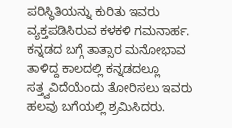ಪರಿಸ್ಥಿತಿಯನ್ನು ಕುರಿತು ಇವರು ವ್ಯಕ್ತಪಡಿಸಿರುವ ಕಳಕಳಿ ಗಮನಾರ್ಹ. ಕನ್ನಡದ ಬಗ್ಗೆ ತಾತ್ಸಾರ ಮನೋಭಾವ ತಾಳಿದ್ದ ಕಾಲದಲ್ಲಿ ಕನ್ನಡದಲ್ಲೂ ಸತ್ತ್ವವಿದೆಯೆಂದು ತೋರಿಸಲು ಇವರು ಹಲವು ಬಗೆಯಲ್ಲಿ ಶ್ರಮಿಸಿದರು.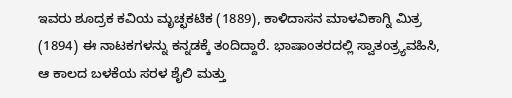ಇವರು ಶೂದ್ರಕ ಕವಿಯ ಮೃಚ್ಛಕಟಿಕ (1889), ಕಾಳಿದಾಸನ ಮಾಳವಿಕಾಗ್ನಿ ಮಿತ್ರ (1894) ಈ ನಾಟಕಗಳನ್ನು ಕನ್ನಡಕ್ಕೆ ತಂದಿದ್ದಾರೆ. ಭಾಷಾಂತರದಲ್ಲಿ ಸ್ವಾತಂತ್ರ್ಯವಹಿಸಿ, ಆ ಕಾಲದ ಬಳಕೆಯ ಸರಳ ಶೈಲಿ ಮತ್ತು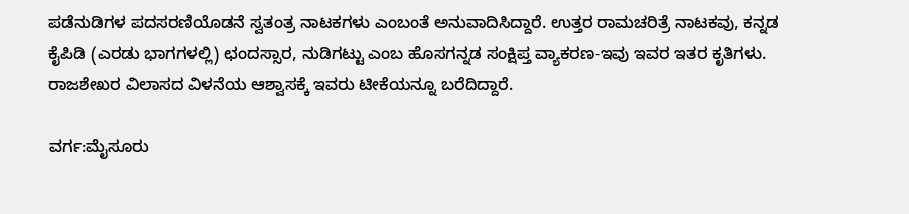ಪಡೆನುಡಿಗಳ ಪದಸರಣಿಯೊಡನೆ ಸ್ವತಂತ್ರ ನಾಟಕಗಳು ಎಂಬಂತೆ ಅನುವಾದಿಸಿದ್ದಾರೆ. ಉತ್ತರ ರಾಮಚರಿತ್ರೆ ನಾಟಕವು, ಕನ್ನಡ ಕೈಪಿಡಿ (ಎರಡು ಭಾಗಗಳಲ್ಲಿ) ಛಂದಸ್ಸಾರ, ನುಡಿಗಟ್ಟು ಎಂಬ ಹೊಸಗನ್ನಡ ಸಂಕ್ಷಿಪ್ತ ವ್ಯಾಕರಣ-ಇವು ಇವರ ಇತರ ಕೃತಿಗಳು. ರಾಜಶೇಖರ ವಿಲಾಸದ ವಿಳನೆಯ ಆಶ್ವಾಸಕ್ಕೆ ಇವರು ಟೀಕೆಯನ್ನೂ ಬರೆದಿದ್ದಾರೆ.

ವರ್ಗ:ಮೈಸೂರು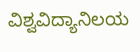ವಿಶ್ವವಿದ್ಯಾನಿಲಯ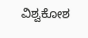ವಿಶ್ವಕೋಶ